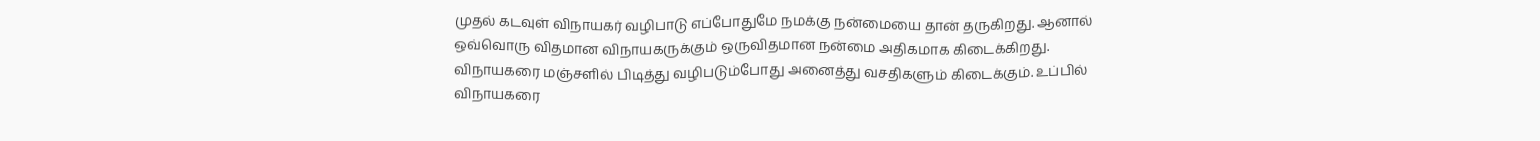முதல் கடவுள் விநாயகர் வழிபாடு எப்போதுமே நமக்கு நன்மையை தான் தருகிறது. ஆனால் ஒவ்வொரு விதமான விநாயகருக்கும் ஒருவிதமான நன்மை அதிகமாக கிடைக்கிறது. விநாயகரை மஞ்சளில் பிடித்து வழிபடும்போது அனைத்து வசதிகளும் கிடைக்கும். உப்பில் விநாயகரை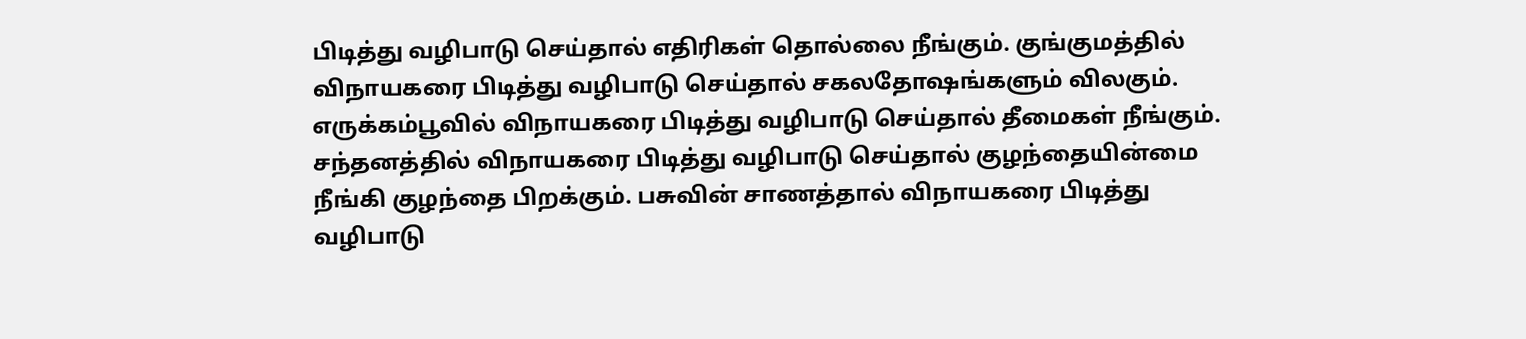பிடித்து வழிபாடு செய்தால் எதிரிகள் தொல்லை நீங்கும். குங்குமத்தில் விநாயகரை பிடித்து வழிபாடு செய்தால் சகலதோஷங்களும் விலகும். எருக்கம்பூவில் விநாயகரை பிடித்து வழிபாடு செய்தால் தீமைகள் நீங்கும்.
சந்தனத்தில் விநாயகரை பிடித்து வழிபாடு செய்தால் குழந்தையின்மை நீங்கி குழந்தை பிறக்கும். பசுவின் சாணத்தால் விநாயகரை பிடித்து வழிபாடு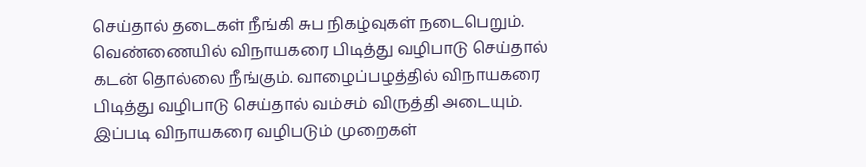செய்தால் தடைகள் நீங்கி சுப நிகழ்வுகள் நடைபெறும். வெண்ணையில் விநாயகரை பிடித்து வழிபாடு செய்தால் கடன் தொல்லை நீங்கும். வாழைப்பழத்தில் விநாயகரை பிடித்து வழிபாடு செய்தால் வம்சம் விருத்தி அடையும். இப்படி விநாயகரை வழிபடும் முறைகள்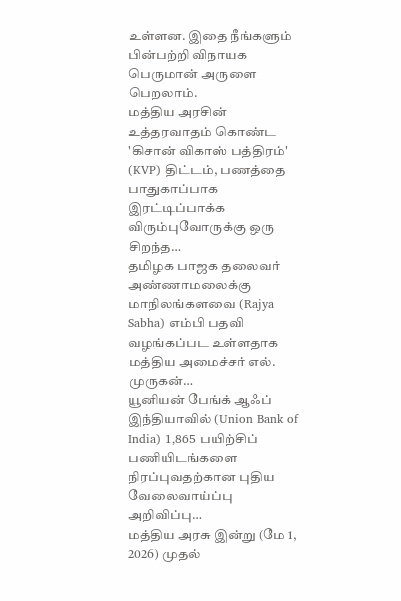உள்ளன. இதை நீங்களும் பின்பற்றி விநாயக பெருமான் அருளை பெறலாம்.
மத்திய அரசின் உத்தரவாதம் கொண்ட 'கிசான் விகாஸ் பத்திரம்' (KVP) திட்டம், பணத்தை பாதுகாப்பாக இரட்டிப்பாக்க விரும்புவோருக்கு ஒரு சிறந்த…
தமிழக பாஜக தலைவர் அண்ணாமலைக்கு மாநிலங்களவை (Rajya Sabha) எம்பி பதவி வழங்கப்பட உள்ளதாக மத்திய அமைச்சர் எல். முருகன்…
யூனியன் பேங்க் ஆஃப் இந்தியாவில் (Union Bank of India) 1,865 பயிற்சிப் பணியிடங்களை நிரப்புவதற்கான புதிய வேலைவாய்ப்பு அறிவிப்பு…
மத்திய அரசு இன்று (மே 1, 2026) முதல்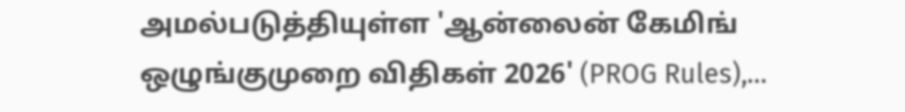அமல்படுத்தியுள்ள 'ஆன்லைன் கேமிங் ஒழுங்குமுறை விதிகள் 2026' (PROG Rules),…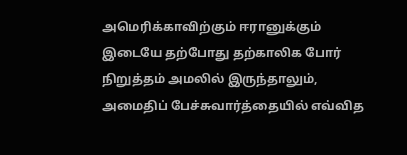அமெரிக்காவிற்கும் ஈரானுக்கும் இடையே தற்போது தற்காலிக போர் நிறுத்தம் அமலில் இருந்தாலும், அமைதிப் பேச்சுவார்த்தையில் எவ்வித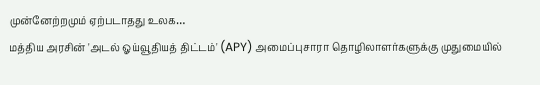முன்னேற்றமும் ஏற்படாதது உலக…
மத்திய அரசின் 'அடல் ஓய்வூதியத் திட்டம்' (APY) அமைப்புசாரா தொழிலாளர்களுக்கு முதுமையில்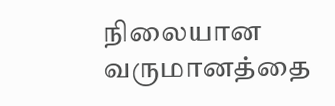நிலையான வருமானத்தை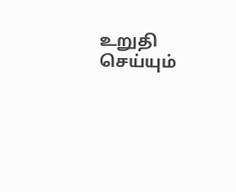உறுதி செய்யும்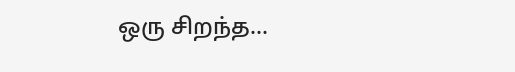ஒரு சிறந்த…